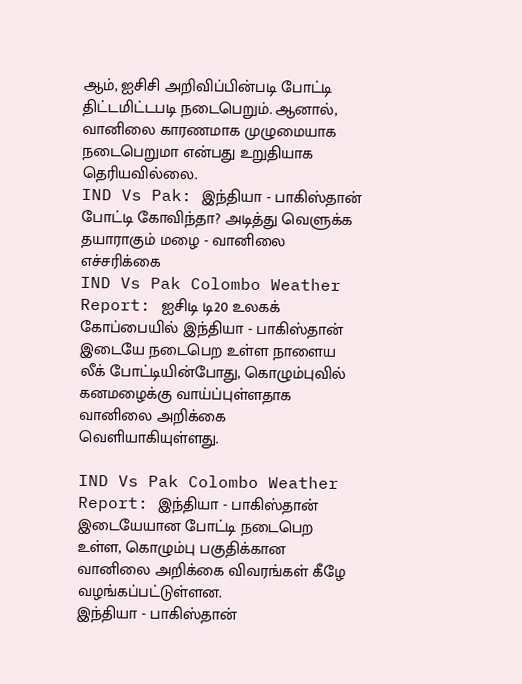ஆம், ஐசிசி அறிவிப்பின்படி போட்டி திட்டமிட்டபடி நடைபெறும். ஆனால், வானிலை காரணமாக முழுமையாக நடைபெறுமா என்பது உறுதியாக தெரியவில்லை.
IND Vs Pak: இந்தியா - பாகிஸ்தான் போட்டி கோவிந்தா? அடித்து வெளுக்க தயாராகும் மழை - வானிலை எச்சரிக்கை
IND Vs Pak Colombo Weather Report: ஐசிடி டி20 உலகக் கோப்பையில் இந்தியா - பாகிஸ்தான் இடையே நடைபெற உள்ள நாளைய லீக் போட்டியின்போது, கொழும்புவில் கனமழைக்கு வாய்ப்புள்ளதாக வானிலை அறிக்கை வெளியாகியுள்ளது.

IND Vs Pak Colombo Weather Report: இந்தியா - பாகிஸ்தான் இடையேயான போட்டி நடைபெற உள்ள, கொழும்பு பகுதிக்கான வானிலை அறிக்கை விவரங்கள் கீழே வழங்கப்பட்டுள்ளன.
இந்தியா - பாகிஸ்தான்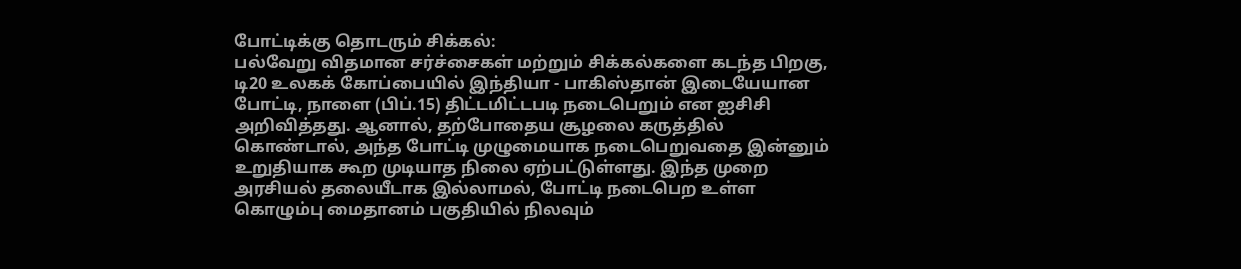போட்டிக்கு தொடரும் சிக்கல்:
பல்வேறு விதமான சர்ச்சைகள் மற்றும் சிக்கல்களை கடந்த பிறகு, டி20 உலகக் கோப்பையில் இந்தியா - பாகிஸ்தான் இடையேயான போட்டி, நாளை (பிப்.15) திட்டமிட்டபடி நடைபெறும் என ஐசிசி அறிவித்தது. ஆனால், தற்போதைய சூழலை கருத்தில் கொண்டால், அந்த போட்டி முழுமையாக நடைபெறுவதை இன்னும் உறுதியாக கூற முடியாத நிலை ஏற்பட்டுள்ளது. இந்த முறை அரசியல் தலையீடாக இல்லாமல், போட்டி நடைபெற உள்ள கொழும்பு மைதானம் பகுதியில் நிலவும்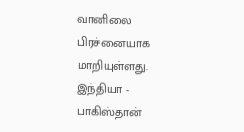வானிலை பிரச்னையாக மாறியுள்ளது. இந்தியா - பாகிஸ்தான்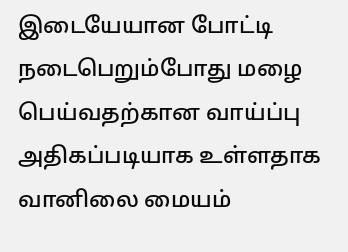இடையேயான போட்டி நடைபெறும்போது மழை பெய்வதற்கான வாய்ப்பு அதிகப்படியாக உள்ளதாக வானிலை மையம்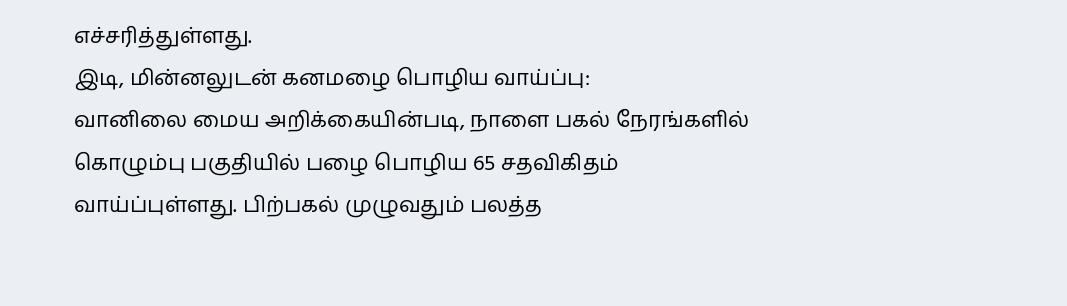எச்சரித்துள்ளது.
இடி, மின்னலுடன் கனமழை பொழிய வாய்ப்பு:
வானிலை மைய அறிக்கையின்படி, நாளை பகல் நேரங்களில் கொழும்பு பகுதியில் பழை பொழிய 65 சதவிகிதம் வாய்ப்புள்ளது. பிற்பகல் முழுவதும் பலத்த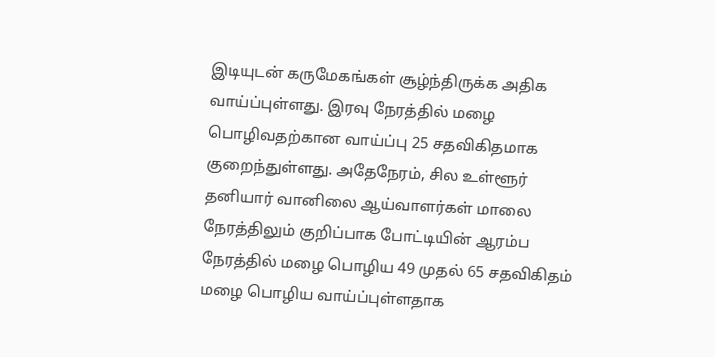இடியுடன் கருமேகங்கள் சூழ்ந்திருக்க அதிக வாய்ப்புள்ளது. இரவு நேரத்தில் மழை பொழிவதற்கான வாய்ப்பு 25 சதவிகிதமாக குறைந்துள்ளது. அதேநேரம், சில உள்ளூர் தனியார் வானிலை ஆய்வாளர்கள் மாலை நேரத்திலும் குறிப்பாக போட்டியின் ஆரம்ப நேரத்தில் மழை பொழிய 49 முதல் 65 சதவிகிதம் மழை பொழிய வாய்ப்புள்ளதாக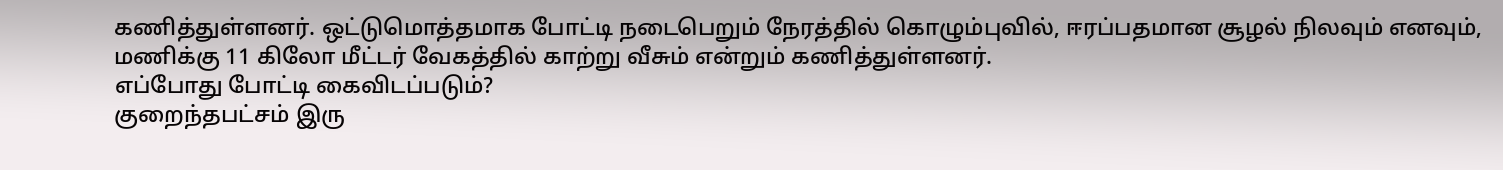கணித்துள்ளனர். ஒட்டுமொத்தமாக போட்டி நடைபெறும் நேரத்தில் கொழும்புவில், ஈரப்பதமான சூழல் நிலவும் எனவும், மணிக்கு 11 கிலோ மீட்டர் வேகத்தில் காற்று வீசும் என்றும் கணித்துள்ளனர்.
எப்போது போட்டி கைவிடப்படும்?
குறைந்தபட்சம் இரு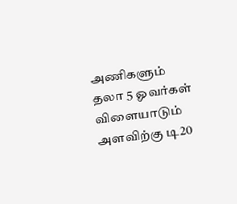அணிகளும் தலா 5 ஓவர்கள் விளையாடும் அளவிற்கு டி20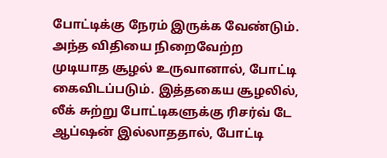போட்டிக்கு நேரம் இருக்க வேண்டும். அந்த விதியை நிறைவேற்ற முடியாத சூழல் உருவானால், போட்டி கைவிடப்படும். இத்தகைய சூழலில், லீக் சுற்று போட்டிகளுக்கு ரிசர்வ் டே ஆப்ஷன் இல்லாததால், போட்டி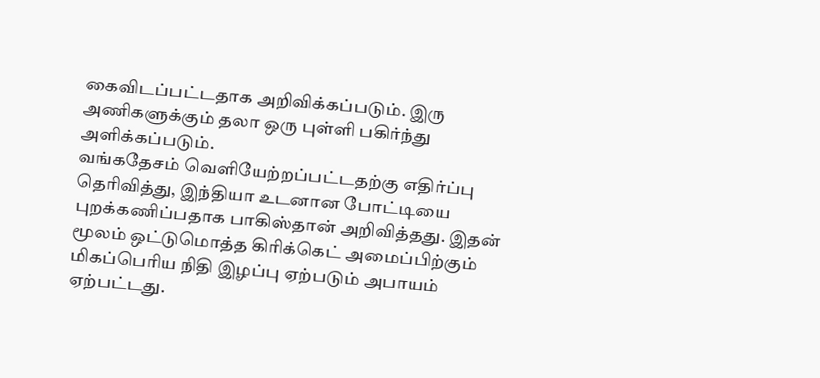கைவிடப்பட்டதாக அறிவிக்கப்படும். இரு அணிகளுக்கும் தலா ஒரு புள்ளி பகிர்ந்து அளிக்கப்படும்.
வங்கதேசம் வெளியேற்றப்பட்டதற்கு எதிர்ப்பு தெரிவித்து, இந்தியா உடனான போட்டியை புறக்கணிப்பதாக பாகிஸ்தான் அறிவித்தது. இதன் மூலம் ஒட்டுமொத்த கிரிக்கெட் அமைப்பிற்கும் மிகப்பெரிய நிதி இழப்பு ஏற்படும் அபாயம் ஏற்பட்டது.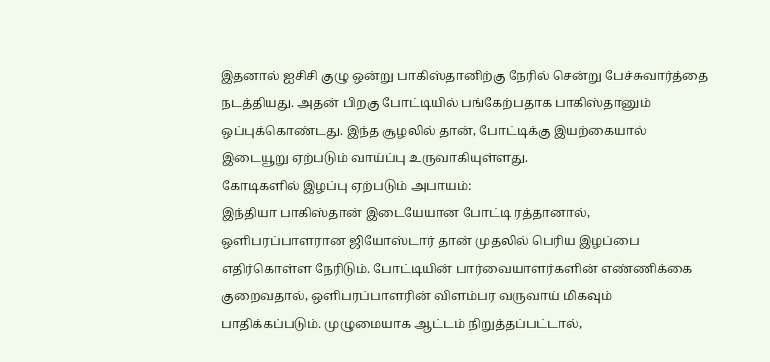இதனால் ஐசிசி குழு ஒன்று பாகிஸ்தானிற்கு நேரில் சென்று பேச்சுவார்த்தை நடத்தியது. அதன் பிறகு போட்டியில் பங்கேற்பதாக பாகிஸ்தானும் ஒப்புக்கொண்டது. இந்த சூழலில் தான், போட்டிக்கு இயற்கையால் இடையூறு ஏற்படும் வாய்ப்பு உருவாகியுள்ளது.
கோடிகளில் இழப்பு ஏற்படும் அபாயம்:
இந்தியா பாகிஸ்தான் இடையேயான போட்டி ரத்தானால், ஒளிபரப்பாளரான ஜியோஸ்டார் தான் முதலில் பெரிய இழப்பை எதிர்கொள்ள நேரிடும். போட்டியின் பார்வையாளர்களின் எண்ணிக்கை குறைவதால், ஒளிபரப்பாளரின் விளம்பர வருவாய் மிகவும் பாதிக்கப்படும். முழுமையாக ஆட்டம் நிறுத்தப்பட்டால்,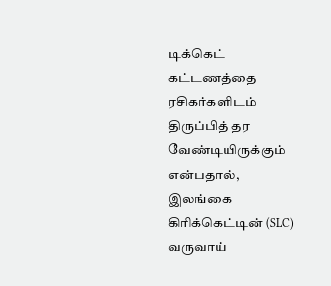டிக்கெட் கட்டணத்தை ரசிகர்களிடம் திருப்பித் தர வேண்டியிருக்கும் என்பதால், இலங்கை கிரிக்கெட்டின் (SLC) வருவாய்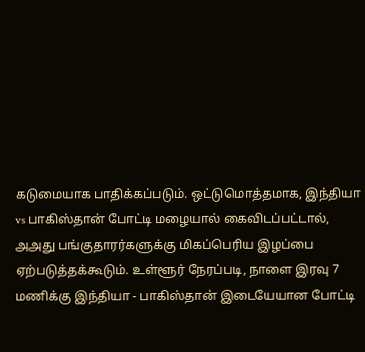கடுமையாக பாதிக்கப்படும். ஒட்டுமொத்தமாக, இந்தியா vs பாகிஸ்தான் போட்டி மழையால் கைவிடப்பட்டால், அஅது பங்குதாரர்களுக்கு மிகப்பெரிய இழப்பை ஏற்படுத்தக்கூடும். உள்ளூர் நேரப்படி, நாளை இரவு 7 மணிக்கு இந்தியா - பாகிஸ்தான் இடையேயான போட்டி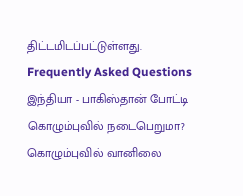திட்டமிடப்பட்டுள்ளது.
Frequently Asked Questions
இந்தியா - பாகிஸ்தான் போட்டி கொழும்புவில் நடைபெறுமா?
கொழும்புவில் வானிலை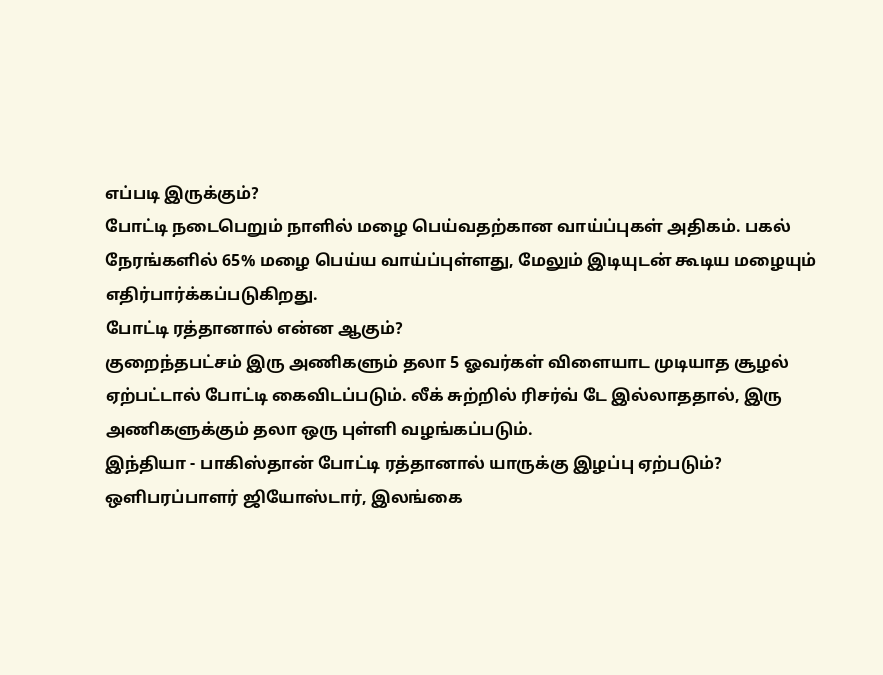எப்படி இருக்கும்?
போட்டி நடைபெறும் நாளில் மழை பெய்வதற்கான வாய்ப்புகள் அதிகம். பகல் நேரங்களில் 65% மழை பெய்ய வாய்ப்புள்ளது, மேலும் இடியுடன் கூடிய மழையும் எதிர்பார்க்கப்படுகிறது.
போட்டி ரத்தானால் என்ன ஆகும்?
குறைந்தபட்சம் இரு அணிகளும் தலா 5 ஓவர்கள் விளையாட முடியாத சூழல் ஏற்பட்டால் போட்டி கைவிடப்படும். லீக் சுற்றில் ரிசர்வ் டே இல்லாததால், இரு அணிகளுக்கும் தலா ஒரு புள்ளி வழங்கப்படும்.
இந்தியா - பாகிஸ்தான் போட்டி ரத்தானால் யாருக்கு இழப்பு ஏற்படும்?
ஒளிபரப்பாளர் ஜியோஸ்டார், இலங்கை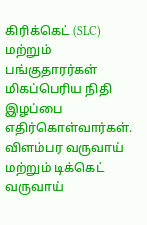கிரிக்கெட் (SLC) மற்றும் பங்குதாரர்கள் மிகப்பெரிய நிதி இழப்பை எதிர்கொள்வார்கள். விளம்பர வருவாய் மற்றும் டிக்கெட் வருவாய்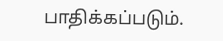பாதிக்கப்படும்.